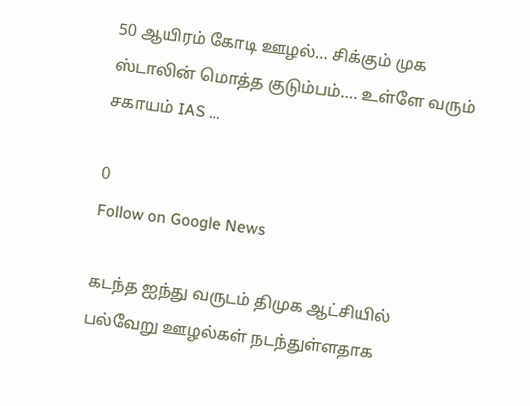50 ஆயிரம் கோடி ஊழல்… சிக்கும் முக ஸ்டாலின் மொத்த குடும்பம்…. உள்ளே வரும் சகாயம் IAS …

0
Follow on Google News

கடந்த ஐந்து வருடம் திமுக ஆட்சியில் பல்வேறு ஊழல்கள் நடந்துள்ளதாக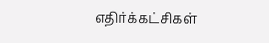எதிர்க்கட்சிகள்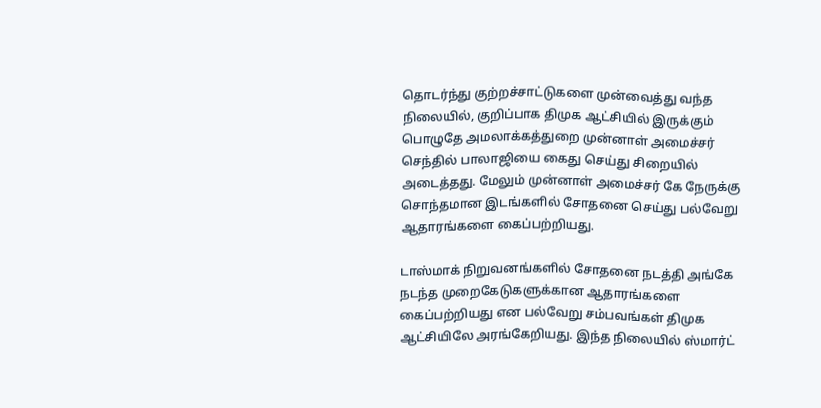தொடர்ந்து குற்றச்சாட்டுகளை முன்வைத்து வந்த நிலையில், குறிப்பாக திமுக ஆட்சியில் இருக்கும் பொழுதே அமலாக்கத்துறை முன்னாள் அமைச்சர் செந்தில் பாலாஜியை கைது செய்து சிறையில் அடைத்தது. மேலும் முன்னாள் அமைச்சர் கே நேருக்கு சொந்தமான இடங்களில் சோதனை செய்து பல்வேறு ஆதாரங்களை கைப்பற்றியது.

டாஸ்மாக் நிறுவனங்களில் சோதனை நடத்தி அங்கே நடந்த முறைகேடுகளுக்கான ஆதாரங்களை கைப்பற்றியது என பல்வேறு சம்பவங்கள் திமுக ஆட்சியிலே அரங்கேறியது. இந்த நிலையில் ஸ்மார்ட்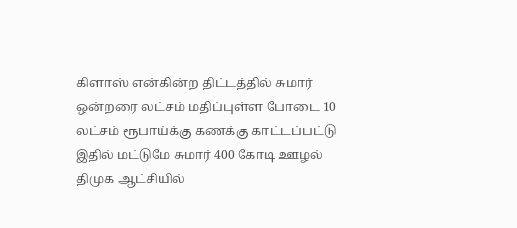கிளாஸ் என்கின்ற திட்டத்தில் சுமார் ஒன்றரை லட்சம் மதிப்புள்ள போடை 10 லட்சம் ரூபாய்க்கு கணக்கு காட்டப்பட்டு இதில் மட்டுமே சுமார் 400 கோடி ஊழல் திமுக ஆட்சியில்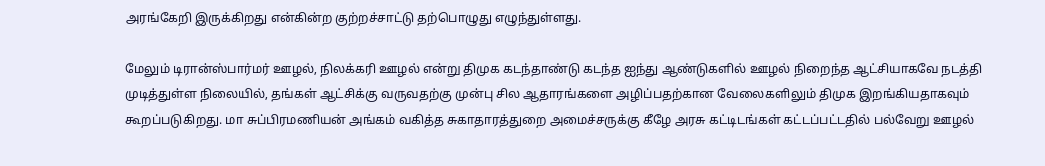அரங்கேறி இருக்கிறது என்கின்ற குற்றச்சாட்டு தற்பொழுது எழுந்துள்ளது.

மேலும் டிரான்ஸ்பார்மர் ஊழல், நிலக்கரி ஊழல் என்று திமுக கடந்தாண்டு கடந்த ஐந்து ஆண்டுகளில் ஊழல் நிறைந்த ஆட்சியாகவே நடத்தி முடித்துள்ள நிலையில், தங்கள் ஆட்சிக்கு வருவதற்கு முன்பு சில ஆதாரங்களை அழிப்பதற்கான வேலைகளிலும் திமுக இறங்கியதாகவும் கூறப்படுகிறது. மா சுப்பிரமணியன் அங்கம் வகித்த சுகாதாரத்துறை அமைச்சருக்கு கீழே அரசு கட்டிடங்கள் கட்டப்பட்டதில் பல்வேறு ஊழல்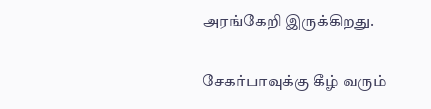அரங்கேறி இருக்கிறது.

சேகர்பாவுக்கு கீழ் வரும்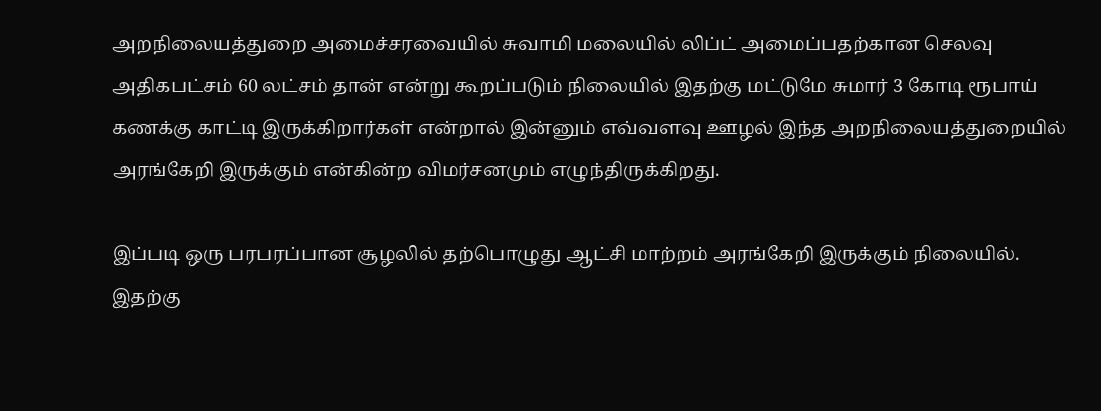அறநிலையத்துறை அமைச்சரவையில் சுவாமி மலையில் லிப்ட் அமைப்பதற்கான செலவு அதிகபட்சம் 60 லட்சம் தான் என்று கூறப்படும் நிலையில் இதற்கு மட்டுமே சுமார் 3 கோடி ரூபாய் கணக்கு காட்டி இருக்கிறார்கள் என்றால் இன்னும் எவ்வளவு ஊழல் இந்த அறநிலையத்துறையில் அரங்கேறி இருக்கும் என்கின்ற விமர்சனமும் எழுந்திருக்கிறது.

இப்படி ஒரு பரபரப்பான சூழலில் தற்பொழுது ஆட்சி மாற்றம் அரங்கேறி இருக்கும் நிலையில். இதற்கு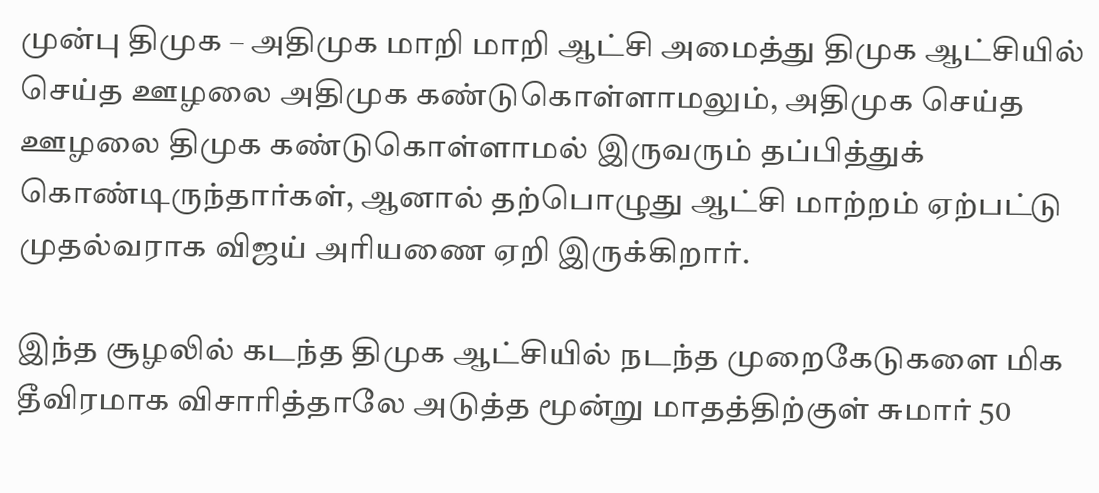முன்பு திமுக – அதிமுக மாறி மாறி ஆட்சி அமைத்து திமுக ஆட்சியில் செய்த ஊழலை அதிமுக கண்டுகொள்ளாமலும், அதிமுக செய்த ஊழலை திமுக கண்டுகொள்ளாமல் இருவரும் தப்பித்துக் கொண்டிருந்தார்கள், ஆனால் தற்பொழுது ஆட்சி மாற்றம் ஏற்பட்டு முதல்வராக விஜய் அரியணை ஏறி இருக்கிறார்.

இந்த சூழலில் கடந்த திமுக ஆட்சியில் நடந்த முறைகேடுகளை மிக தீவிரமாக விசாரித்தாலே அடுத்த மூன்று மாதத்திற்குள் சுமார் 50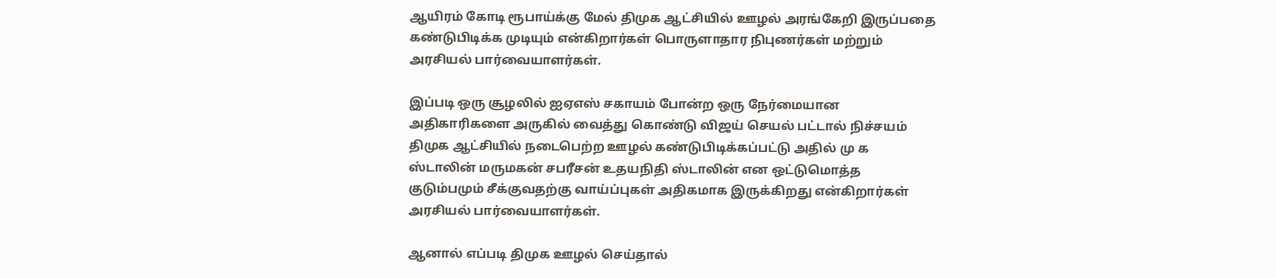ஆயிரம் கோடி ரூபாய்க்கு மேல் திமுக ஆட்சியில் ஊழல் அரங்கேறி இருப்பதை கண்டுபிடிக்க முடியும் என்கிறார்கள் பொருளாதார நிபுணர்கள் மற்றும் அரசியல் பார்வையாளர்கள்.

இப்படி ஒரு சூழலில் ஐஏஎஸ் சகாயம் போன்ற ஒரு நேர்மையான அதிகாரிகளை அருகில் வைத்து கொண்டு விஜய் செயல் பட்டால் நிச்சயம் திமுக ஆட்சியில் நடைபெற்ற ஊழல் கண்டுபிடிக்கப்பட்டு அதில் மு க ஸ்டாலின் மருமகன் சபரீசன் உதயநிதி ஸ்டாலின் என ஒட்டுமொத்த குடும்பமும் சீக்குவதற்கு வாய்ப்புகள் அதிகமாக இருக்கிறது என்கிறார்கள் அரசியல் பார்வையாளர்கள்.

ஆனால் எப்படி திமுக ஊழல் செய்தால்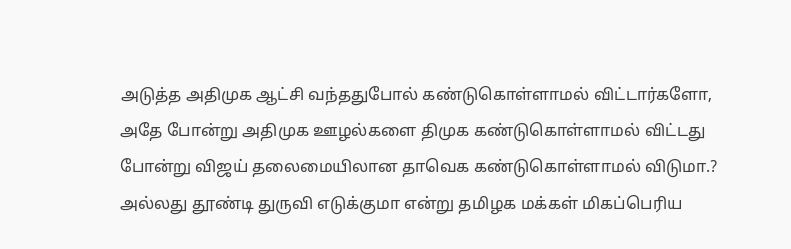அடுத்த அதிமுக ஆட்சி வந்ததுபோல் கண்டுகொள்ளாமல் விட்டார்களோ, அதே போன்று அதிமுக ஊழல்களை திமுக கண்டுகொள்ளாமல் விட்டது போன்று விஜய் தலைமையிலான தாவெக கண்டுகொள்ளாமல் விடுமா.? அல்லது தூண்டி துருவி எடுக்குமா என்று தமிழக மக்கள் மிகப்பெரிய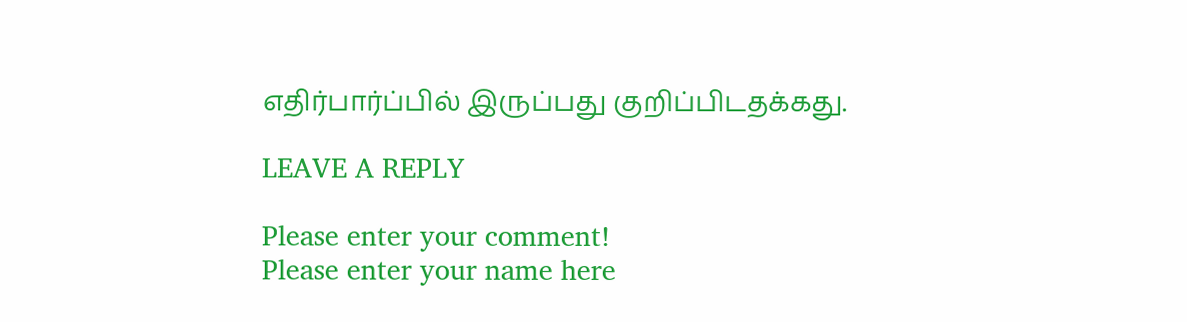எதிர்பார்ப்பில் இருப்பது குறிப்பிடதக்கது.

LEAVE A REPLY

Please enter your comment!
Please enter your name here